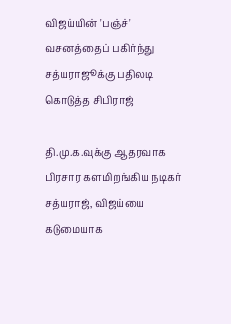விஜய்யின் 'பஞ்ச்' வசனத்தைப் பகிர்ந்து சத்யராஜூக்கு பதிலடி கொடுத்த சிபிராஜ்

தி.மு.க.வுக்கு ஆதரவாக பிரசார களமிறங்கிய நடிகர் சத்யராஜ், விஜய்யை கடுமையாக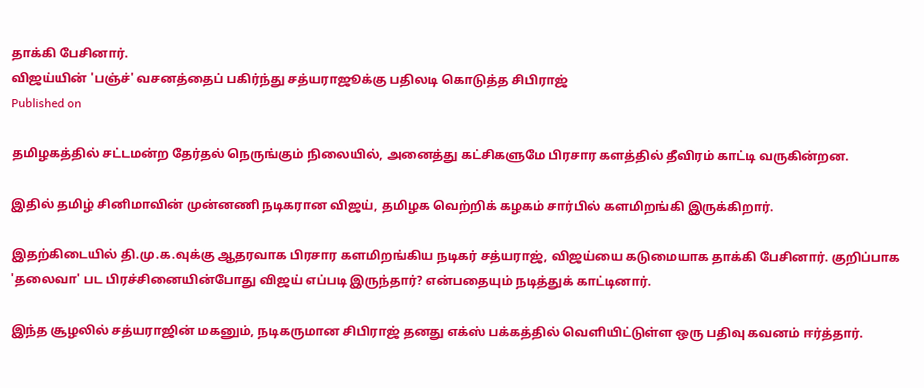தாக்கி பேசினார்.
விஜய்யின் 'பஞ்ச்' வசனத்தைப் பகிர்ந்து சத்யராஜூக்கு பதிலடி கொடுத்த சிபிராஜ்
Published on

தமிழகத்தில் சட்டமன்ற தேர்தல் நெருங்கும் நிலையில், அனைத்து கட்சிகளுமே பிரசார களத்தில் தீவிரம் காட்டி வருகின்றன.

இதில் தமிழ் சினிமாவின் முன்னணி நடிகரான விஜய், தமிழக வெற்றிக் கழகம் சார்பில் களமிறங்கி இருக்கிறார்.

இதற்கிடையில் தி.மு.க.வுக்கு ஆதரவாக பிரசார களமிறங்கிய நடிகர் சத்யராஜ், விஜய்யை கடுமையாக தாக்கி பேசினார். குறிப்பாக 'தலைவா' பட பிரச்சினையின்போது விஜய் எப்படி இருந்தார்? என்பதையும் நடித்துக் காட்டினார்.

இந்த சூழலில் சத்யராஜின் மகனும், நடிகருமான சிபிராஜ் தனது எக்ஸ் பக்கத்தில் வெளியிட்டுள்ள ஒரு பதிவு கவனம் ஈர்த்தார்.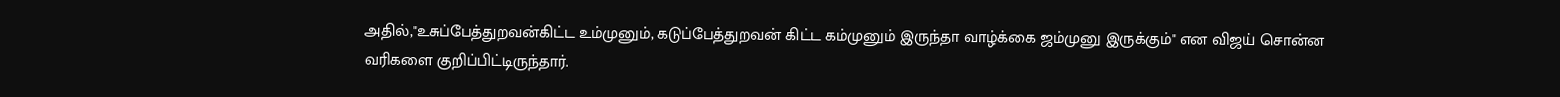அதில்,"உசுப்பேத்துறவன்கிட்ட உம்முனும், கடுப்பேத்துறவன் கிட்ட கம்முனும் இருந்தா வாழ்க்கை ஜம்முனு இருக்கும்" என விஜய் சொன்ன வரிகளை குறிப்பிட்டிருந்தார்.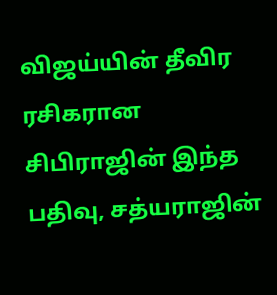விஜய்யின் தீவிர ரசிகரான சிபிராஜின் இந்த பதிவு, சத்யராஜின்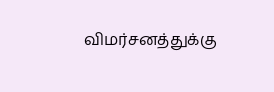விமர்சனத்துக்கு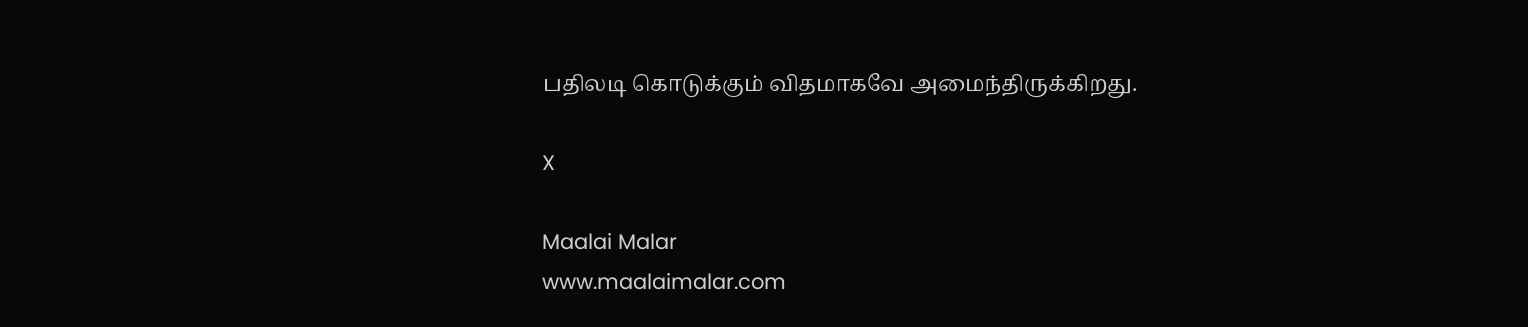பதிலடி கொடுக்கும் விதமாகவே அமைந்திருக்கிறது.

X

Maalai Malar
www.maalaimalar.com